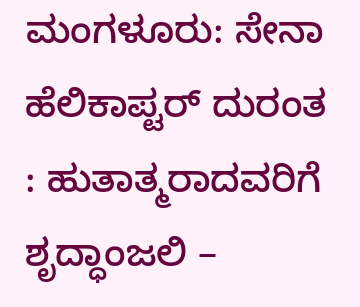ಮಂಗಳೂರು: ಸೇನಾ ಹೆಲಿಕಾಪ್ಟರ್ ದುರಂತ : ಹುತಾತ್ಮರಾದವರಿಗೆ ಶೃದ್ಧಾಂಜಲಿ –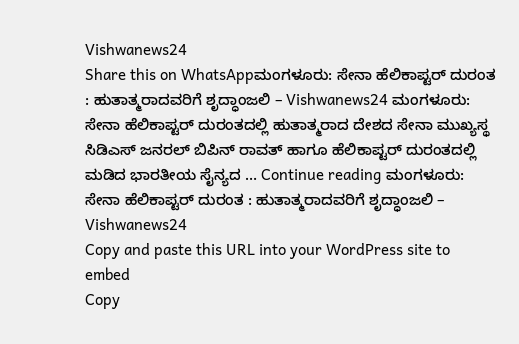Vishwanews24
Share this on WhatsAppಮಂಗಳೂರು: ಸೇನಾ ಹೆಲಿಕಾಪ್ಟರ್ ದುರಂತ : ಹುತಾತ್ಮರಾದವರಿಗೆ ಶೃದ್ಧಾಂಜಲಿ – Vishwanews24 ಮಂಗಳೂರು: ಸೇನಾ ಹೆಲಿಕಾಪ್ಟರ್ ದುರಂತದಲ್ಲಿ ಹುತಾತ್ಮರಾದ ದೇಶದ ಸೇನಾ ಮುಖ್ಯಸ್ಥ ಸಿಡಿಎಸ್ ಜನರಲ್ ಬಿಪಿನ್ ರಾವತ್ ಹಾಗೂ ಹೆಲಿಕಾಪ್ಟರ್ ದುರಂತದಲ್ಲಿ ಮಡಿದ ಭಾರತೀಯ ಸೈನ್ಯದ … Continue reading ಮಂಗಳೂರು: ಸೇನಾ ಹೆಲಿಕಾಪ್ಟರ್ ದುರಂತ : ಹುತಾತ್ಮರಾದವರಿಗೆ ಶೃದ್ಧಾಂಜಲಿ – Vishwanews24
Copy and paste this URL into your WordPress site to embed
Copy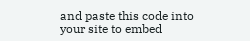and paste this code into your site to embed